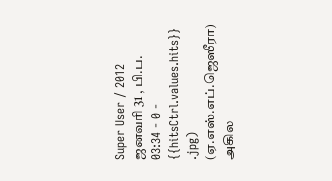Super User / 2012 ஜனவரி 31 , பி.ப. 03:34 - 0 - {{hitsCtrl.values.hits}}
.jpg)
(ஏ.எஸ்.எப்.ஜெஸீரா)
அகில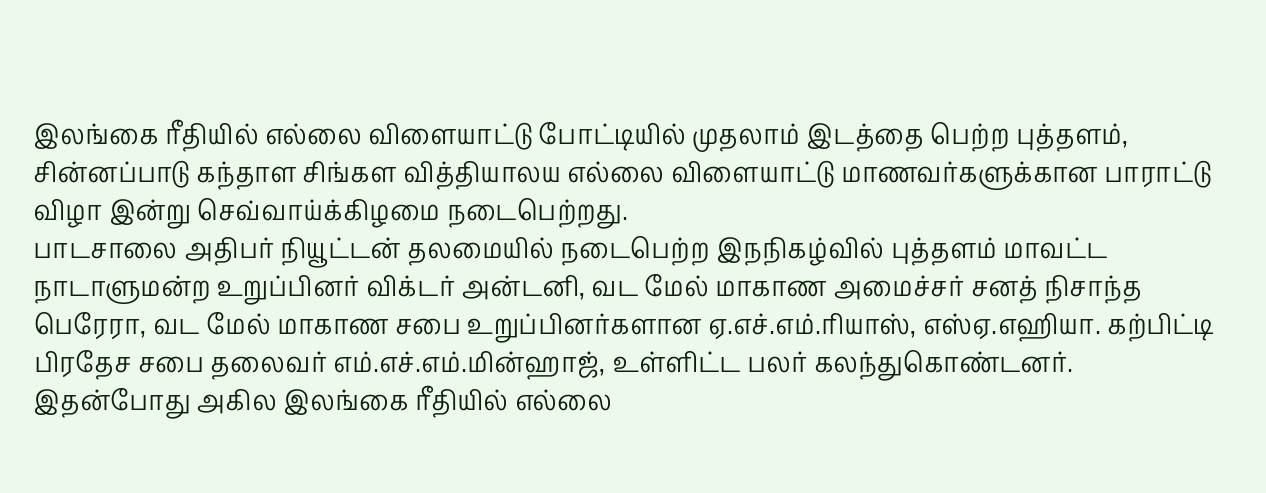இலங்கை ரீதியில் எல்லை விளையாட்டு போட்டியில் முதலாம் இடத்தை பெற்ற புத்தளம், சின்னப்பாடு கந்தாள சிங்கள வித்தியாலய எல்லை விளையாட்டு மாணவர்களுக்கான பாராட்டு விழா இன்று செவ்வாய்க்கிழமை நடைபெற்றது.
பாடசாலை அதிபர் நியூட்டன் தலமையில் நடைபெற்ற இநநிகழ்வில் புத்தளம் மாவட்ட நாடாளுமன்ற உறுப்பினர் விக்டர் அன்டனி, வட மேல் மாகாண அமைச்சர் சனத் நிசாந்த பெரேரா, வட மேல் மாகாண சபை உறுப்பினர்களான ஏ.எச்.எம்.ரியாஸ், எஸ்ஏ.எஹியா. கற்பிட்டி பிரதேச சபை தலைவர் எம்.எச்.எம்.மின்ஹாஜ், உள்ளிட்ட பலர் கலந்துகொண்டனர்.
இதன்போது அகில இலங்கை ரீதியில் எல்லை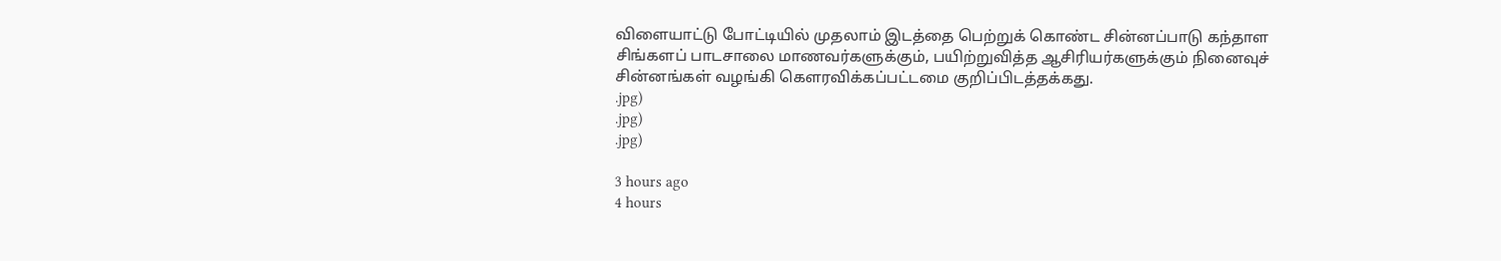விளையாட்டு போட்டியில் முதலாம் இடத்தை பெற்றுக் கொண்ட சின்னப்பாடு கந்தாள சிங்களப் பாடசாலை மாணவர்களுக்கும், பயிற்றுவித்த ஆசிரியர்களுக்கும் நினைவுச் சின்னங்கள் வழங்கி கௌரவிக்கப்பட்டமை குறிப்பிடத்தக்கது.
.jpg)
.jpg)
.jpg)

3 hours ago
4 hours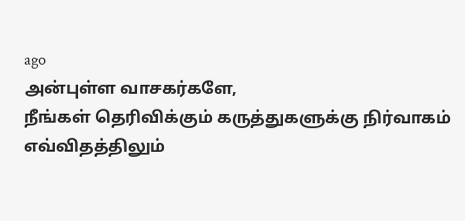ago
அன்புள்ள வாசகர்களே,
நீங்கள் தெரிவிக்கும் கருத்துகளுக்கு நிர்வாகம் எவ்விதத்திலும்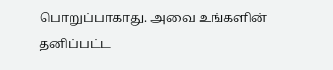பொறுப்பாகாது. அவை உங்களின் தனிப்பட்ட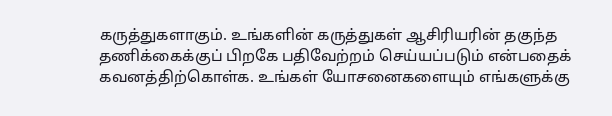கருத்துகளாகும். உங்களின் கருத்துகள் ஆசிரியரின் தகுந்த தணிக்கைக்குப் பிறகே பதிவேற்றம் செய்யப்படும் என்பதைக் கவனத்திற்கொள்க. உங்கள் யோசனைகளையும் எங்களுக்கு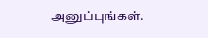அனுப்புங்கள்.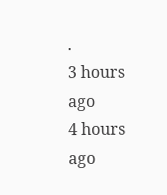.
3 hours ago
4 hours ago